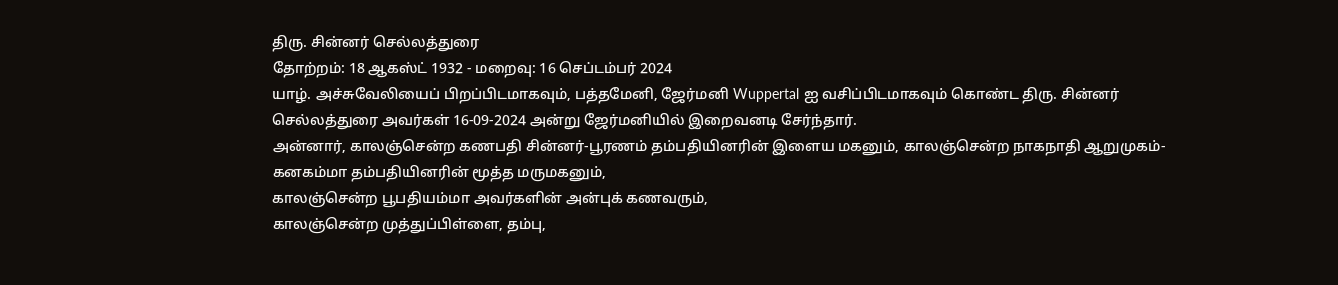திரு. சின்னர் செல்லத்துரை
தோற்றம்: 18 ஆகஸ்ட் 1932 - மறைவு: 16 செப்டம்பர் 2024
யாழ். அச்சுவேலியைப் பிறப்பிடமாகவும், பத்தமேனி, ஜேர்மனி Wuppertal ஐ வசிப்பிடமாகவும் கொண்ட திரு. சின்னர் செல்லத்துரை அவர்கள் 16-09-2024 அன்று ஜேர்மனியில் இறைவனடி சேர்ந்தார்.
அன்னார், காலஞ்சென்ற கணபதி சின்னர்-பூரணம் தம்பதியினரின் இளைய மகனும், காலஞ்சென்ற நாகநாதி ஆறுமுகம்-கனகம்மா தம்பதியினரின் மூத்த மருமகனும்,
காலஞ்சென்ற பூபதியம்மா அவர்களின் அன்புக் கணவரும்,
காலஞ்சென்ற முத்துப்பிள்ளை, தம்பு,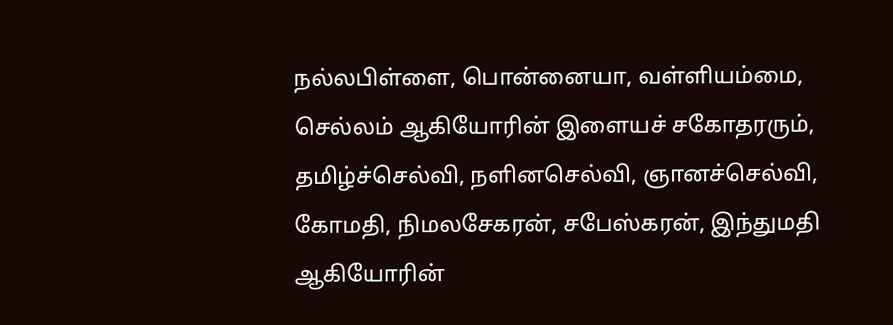நல்லபிள்ளை, பொன்னையா, வள்ளியம்மை, செல்லம் ஆகியோரின் இளையச் சகோதரரும்,
தமிழ்ச்செல்வி, நளினசெல்வி, ஞானச்செல்வி, கோமதி, நிமலசேகரன், சபேஸ்கரன், இந்துமதி ஆகியோரின்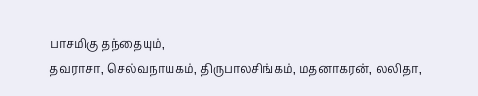பாசமிகு தந்தையும்,
தவராசா, செல்வநாயகம், திருபாலசிங்கம், மதனாகரன், லலிதா,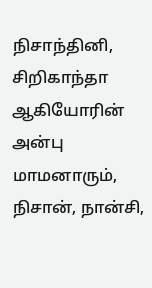நிசாந்தினி, சிறிகாந்தா ஆகியோரின் அன்பு மாமனாரும்,
நிசான், நான்சி,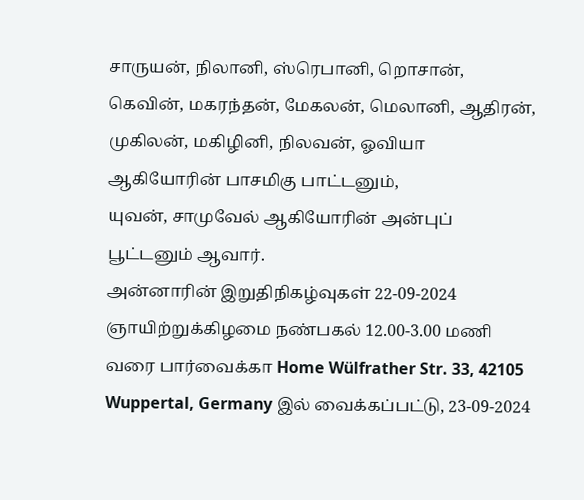சாருயன், நிலானி, ஸ்ரெபானி, றொசான், கெவின், மகரந்தன், மேகலன், மெலானி, ஆதிரன், முகிலன், மகிழினி, நிலவன், ஓவியா ஆகியோரின் பாசமிகு பாட்டனும்,
யுவன், சாமுவேல் ஆகியோரின் அன்புப் பூட்டனும் ஆவார்.
அன்னாரின் இறுதிநிகழ்வுகள் 22-09-2024 ஞாயிற்றுக்கிழமை நண்பகல் 12.00-3.00 மணி வரை பார்வைக்கா Home Wülfrather Str. 33, 42105 Wuppertal, Germany இல் வைக்கப்பட்டு, 23-09-2024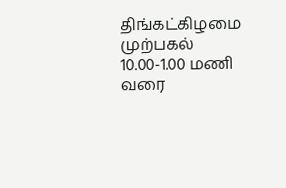திங்கட்கிழமை முற்பகல் 10.00-1.00 மணி வரை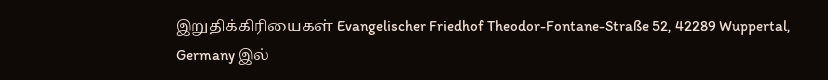இறுதிக்கிரியைகள் Evangelischer Friedhof Theodor-Fontane-Straße 52, 42289 Wuppertal, Germany இல்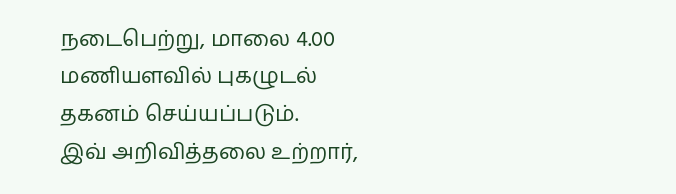நடைபெற்று, மாலை 4.00 மணியளவில் புகழுடல் தகனம் செய்யப்படும்.
இவ் அறிவித்தலை உற்றார்,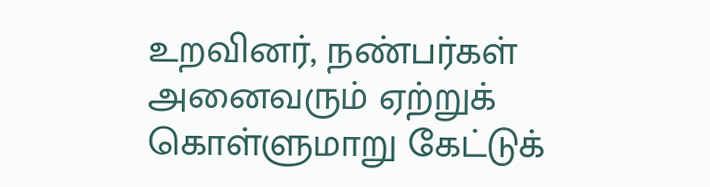உறவினர், நண்பர்கள் அனைவரும் ஏற்றுக் கொள்ளுமாறு கேட்டுக்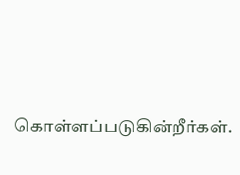கொள்ளப்படுகின்றீர்கள்.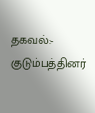தகவல்:- குடும்பத்தினர்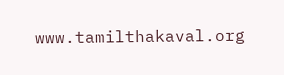www.tamilthakaval.org